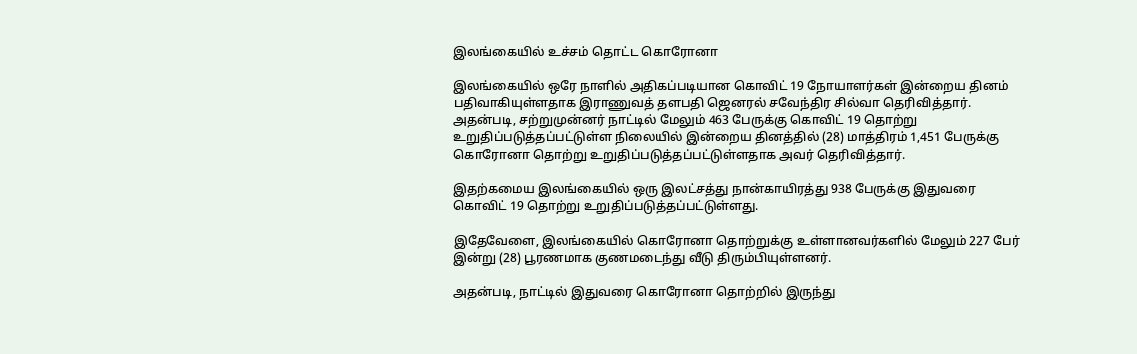இலங்கையில் உச்சம் தொட்ட கொரோனா

இலங்கையில் ஒரே நாளில் அதிகப்படியான கொவிட் 19 நோயாளர்கள் இன்றைய தினம் பதிவாகியுள்ளதாக இராணுவத் தளபதி ஜெனரல் சவேந்திர சில்வா தெரிவித்தார். அதன்படி, சற்றுமுன்னர் நாட்டில் மேலும் 463 பேருக்கு கொவிட் 19 தொற்று உறுதிப்படுத்தப்பட்டுள்ள நிலையில் இன்றைய தினத்தில் (28) மாத்திரம் 1,451 பேருக்கு கொரோனா தொற்று உறுதிப்படுத்தப்பட்டுள்ளதாக அவர் தெரிவித்தார்.

இதற்கமைய இலங்கையில் ஒரு இலட்சத்து நான்காயிரத்து 938 பேருக்கு இதுவரை கொவிட் 19 தொற்று உறுதிப்படுத்தப்பட்டுள்ளது.

இதேவேளை, இலங்கையில் கொரோனா தொற்றுக்கு உள்ளானவர்களில் மேலும் 227 பேர் இன்று (28) பூரணமாக குணமடைந்து வீடு திரும்பியுள்ளனர்.

அதன்படி, நாட்டில் இதுவரை கொரோனா தொற்றில் இருந்து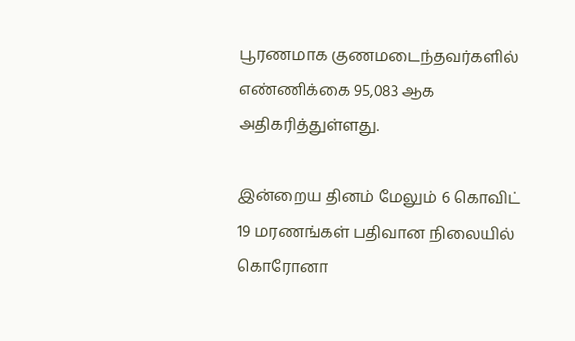பூரணமாக குணமடைந்தவர்களில் எண்ணிக்கை 95,083 ஆக அதிகரித்துள்ளது.

இன்றைய தினம் மேலும் 6 கொவிட் 19 மரணங்கள் பதிவான நிலையில் கொரோனா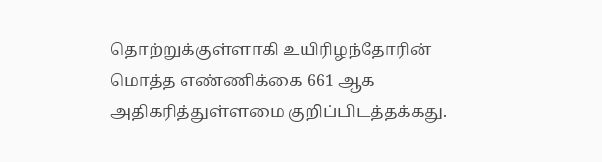தொற்றுக்குள்ளாகி உயிரிழந்தோரின் மொத்த எண்ணிக்கை 661 ஆக அதிகரித்துள்ளமை குறிப்பிடத்தக்கது.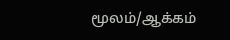மூலம்/ஆக்கம்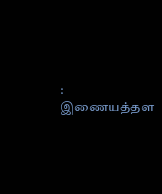: இணையத்தள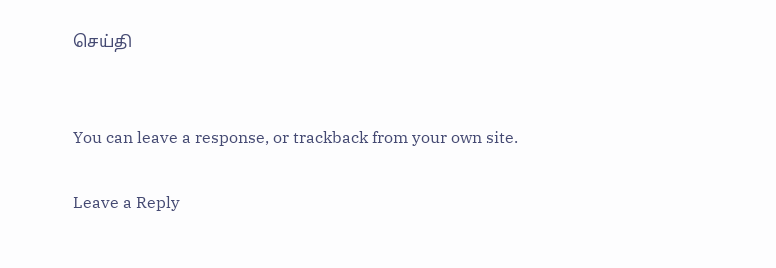செய்தி


You can leave a response, or trackback from your own site.

Leave a Reply